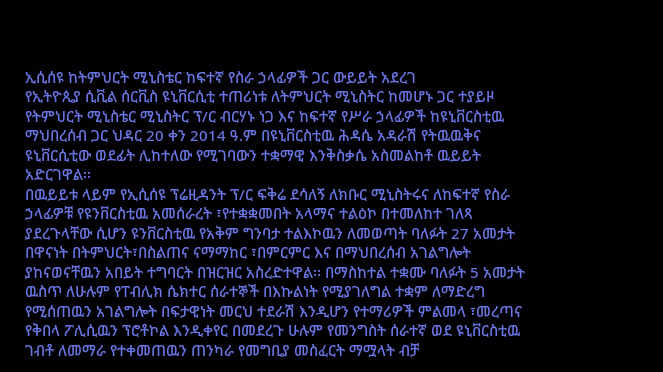ኢሲሰዩ ከትምህርት ሚኒስቴር ከፍተኛ የስራ ኃላፊዎች ጋር ውይይት አደረገ
የኢትዮጲያ ሲቪል ሰርቪስ ዩኒቨርሲቲ ተጠሪነቱ ለትምህርት ሚኒስትር ከመሆኑ ጋር ተያይዞ የትምህርት ሚኒስቴር ሚኒስትር ፕ/ር ብርሃኑ ነጋ እና ከፍተኛ የሥራ ኃላፊዎች ከዩኒቨርስቲዉ ማህበረሰብ ጋር ህዳር 20 ቀን 2014 ዓ.ም በዩኒቨርስቲዉ ሕዳሴ አዳራሽ የትዉዉቅና ዩኒቨርሲቲው ወደፊት ሊከተለው የሚገባውን ተቋማዊ እንቅስቃሴ አስመልከቶ ዉይይት አድርገዋል፡፡
በዉይይቱ ላይም የኢሲሰዩ ፕሬዚዳንት ፕ/ር ፍቅሬ ደሳለኝ ለክቡር ሚኒስትሩና ለከፍተኛ የስራ ኃላፊዎቹ የዩንቨርስቲዉ አመሰራረት ፣የተቋቋመበት አላማና ተልዕኮ በተመለከተ ገለጻ ያደረጉላቸው ሲሆን ዩንቨርስቲዉ የአቅም ግንባታ ተልእኮዉን ለመወጣት ባለፉት 27 አመታት በዋናነት በትምህርት፣በስልጠና ናማማከር ፣በምርምር እና በማህበረሰብ አገልግሎት ያከናወናቸዉን አበይት ተግባርት በዝርዝር አስረድተዋል፡፡ በማስከተል ተቋሙ ባለፉት 5 አመታት ዉስጥ ለሁሉም የፐብሊክ ሴክተር ሰራተኞች በእኩልነት የሚያገለግል ተቋም ለማድረግ የሚሰጠዉን አገልግሎት በፍታዊነት መርህ ተደራሽ እንዲሆን የተማሪዎች ምልመላ ፣መረጣና የቅበላ ፖሊሲዉን ፕሮቶኮል እንዲቀየር በመደረጉ ሁሉም የመንግስት ሰራተኛ ወደ ዩኒቨርስቲዉ ገብቶ ለመማራ የተቀመጠዉን ጠንካራ የመግቢያ መስፈርት ማሟላት ብቻ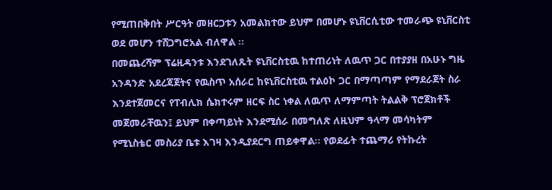የሚጠበቅበት ሥርዓት መዘርጋቱን አመልክተው ይህም በመሆኑ ዩኒቨርሲቲው ተመራጭ ዩኒቨርስቲ ወደ መሆን ተሸጋግሮአል ብለዋል ፡፡
በመጨረሻም ፕሬዚዳንቱ እንደገለጹት ዩኒቨርስቲዉ ከተጠሪነት ለዉጥ ጋር በተያያዘ በአሁኑ ግዜ አንዳንድ አደረጃጀትና የዉስጥ አሰራር ከዩኒቨርስቲዉ ተልዕኮ ጋር በማጣጣም የማደራጀት ስራ እንደተጀመርና የፐብሊክ ሴክተሩም ዘርፍ ስር ነቀል ለዉጥ ለማምጣት ትልልቅ ፕሮጀክቶች መጀመራቸዉን፤ ይህም በቀጣይነት እንደሚሰራ በመግለጽ ለዚህም ዓላማ መሳካትም የሚኒስቴር መስሪያ ቤቱ እገዛ እንዲያደርግ ጠይቀዋል፡፡ የወደፊት ተጨማሪ የትኩረት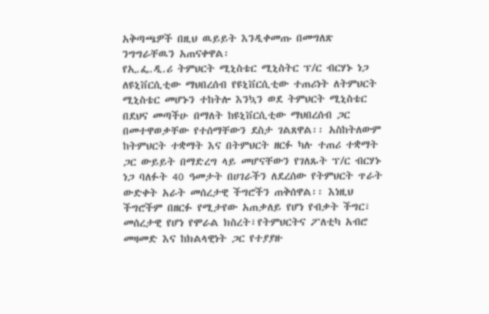አቅጣጫዎች በዚህ ዉይይት እንዲቀመጡ በመግለጽ ንግግራቸዉን አጠናቀዋል፡
የኢ.ፌ.ዲ.ሪ ትምህርት ሚኒስቴር ሚኒስትር ፕ/ር ብርሃኑ ነጋ ለዩኒቨርሲቲው ማህበረሰብ የዩኒቨርሲቲው ተጠሪነት ለትምህርት ሚኒስቴር መሆኑን ተከትሎ እንኳን ወደ ትምህርት ሚኒስቴር በደህና መጣችሁ በማለት ከዩኒቨርሲቲው ማህበረሰብ ጋር በመተዋወቃቸው የተሰማቸውን ደስታ ገልጸዋል፡፡ አስከትለውም ከትምህርት ተቋማት እና በትምህርት ዘርፉ ካሉ ተጠሪ ተቋማት ጋር ውይይት በማድረግ ላይ መሆናቸውን የገለጹት ፕ/ር ብርሃኑ ነጋ ባለፉት 40 ዓመታት በሀገራችን ለደረሰው የትምህርት ጥራት ውድቀት አራት መሰረታዊ ችግሮችን ጠቅሰዋል፡፡ እነዚህ ችግሮችም በዘርፉ የሚታየው አጠቃለይ የሆነ የብቃት ችግር፣ መሰረታዊ የሆነ የሞራል ክስረት፣የትምህርትና ፖለቲካ አብሮ መዛመድ እና ከክልላዊነት ጋር የተያያዙ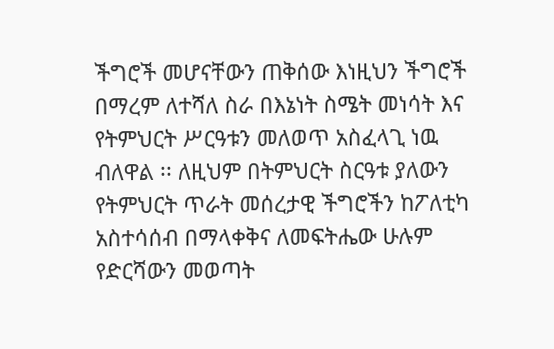ችግሮች መሆናቸውን ጠቅሰው እነዚህን ችግሮች በማረም ለተሻለ ስራ በእኔነት ስሜት መነሳት እና የትምህርት ሥርዓቱን መለወጥ አስፈላጊ ነዉ ብለዋል ፡፡ ለዚህም በትምህርት ስርዓቱ ያለውን የትምህርት ጥራት መሰረታዊ ችግሮችን ከፖለቲካ አስተሳሰብ በማላቀቅና ለመፍትሔው ሁሉም የድርሻውን መወጣት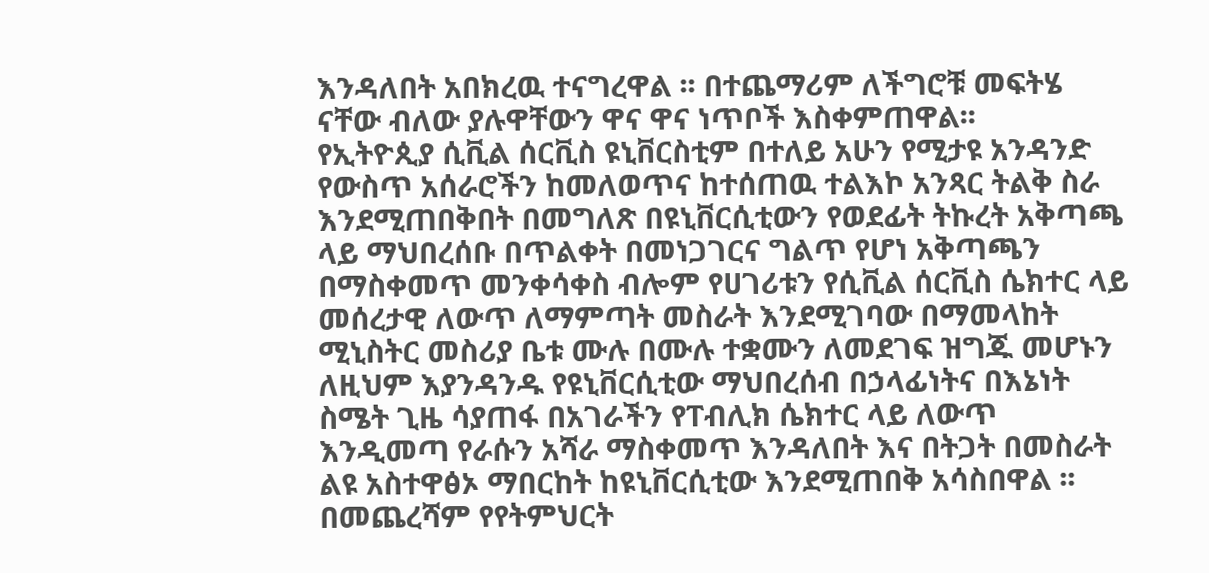እንዳለበት አበክረዉ ተናግረዋል ፡፡ በተጨማሪም ለችግሮቹ መፍትሄ ናቸው ብለው ያሉዋቸውን ዋና ዋና ነጥቦች እስቀምጠዋል፡፡
የኢትዮጲያ ሲቪል ሰርቪስ ዩኒቨርስቲም በተለይ አሁን የሚታዩ አንዳንድ የውስጥ አሰራሮችን ከመለወጥና ከተሰጠዉ ተልእኮ አንጻር ትልቅ ስራ እንደሚጠበቅበት በመግለጽ በዩኒቨርሲቲውን የወደፊት ትኩረት አቅጣጫ ላይ ማህበረሰቡ በጥልቀት በመነጋገርና ግልጥ የሆነ አቅጣጫን በማስቀመጥ መንቀሳቀስ ብሎም የሀገሪቱን የሲቪል ሰርቪስ ሴክተር ላይ መሰረታዊ ለውጥ ለማምጣት መስራት እንደሚገባው በማመላከት ሚኒስትር መስሪያ ቤቱ ሙሉ በሙሉ ተቋሙን ለመደገፍ ዝግጁ መሆኑን ለዚህም እያንዳንዱ የዩኒቨርሲቲው ማህበረሰብ በኃላፊነትና በእኔነት ስሜት ጊዜ ሳያጠፋ በአገራችን የፐብሊክ ሴክተር ላይ ለውጥ እንዲመጣ የራሱን አሻራ ማስቀመጥ እንዳለበት እና በትጋት በመስራት ልዩ አስተዋፅኦ ማበርከት ከዩኒቨርሲቲው እንደሚጠበቅ አሳስበዋል ፡፡
በመጨረሻም የየትምህርት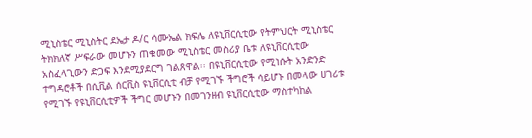ሚኒስቴር ሚኒስትር ደኤታ ዶ/ር ሳሙኤል ክፍሌ ለዩኒቨርሲቲው የትምህርት ሚኒስቴር ትክክለኛ ሥፍራው መሆኑን ጠቁመው ሚኒስቴር መስሪያ ቤቱ ለዩኒቨርሲቲው አስፈላጊውን ድጋፍ እንደሚያደርግ ገልጸዋል፡፡ በዩኒቨርሲቲው የሚነሱት አንድንድ ተግዳሮቶች በሲቪል ሰርቪስ ዩኒቨርሲቲ ብቻ የሚገኙ ችግሮች ሳይሆኑ በመላው ሀገሪቱ የሚገኙ የዩኒቨርሲቲዎች ችግር መሆኑን በመገንዘብ ዩኒቨርሲቲው ማስተካከል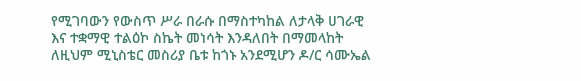የሚገባውን የውስጥ ሥራ በራሱ በማስተካከል ለታላቅ ሀገራዊ እና ተቋማዊ ተልዕኮ ስኬት መነሳት እንዳለበት በማመላከት ለዚህም ሚኒስቴር መስሪያ ቤቱ ከጎኑ አንደሚሆን ዶ/ር ሳሙኤል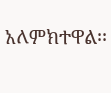አለምክተዋል፡፡